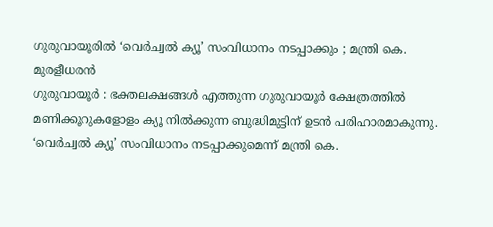ഗുരുവായൂരിൽ ‘വെർച്വൽ ക്യൂ’ സംവിധാനം നടപ്പാക്കും ; മന്ത്രി കെ. മുരളീധരൻ
ഗുരുവായൂർ : ഭക്തലക്ഷങ്ങൾ എത്തുന്ന ഗുരുവായൂർ ക്ഷേത്രത്തിൽ മണിക്കൂറുകളോളം ക്യൂ നിൽക്കുന്ന ബുദ്ധിമുട്ടിന് ഉടൻ പരിഹാരമാകുന്നു. ‘വെർച്വൽ ക്യൂ’ സംവിധാനം നടപ്പാക്കുമെന്ന് മന്ത്രി കെ.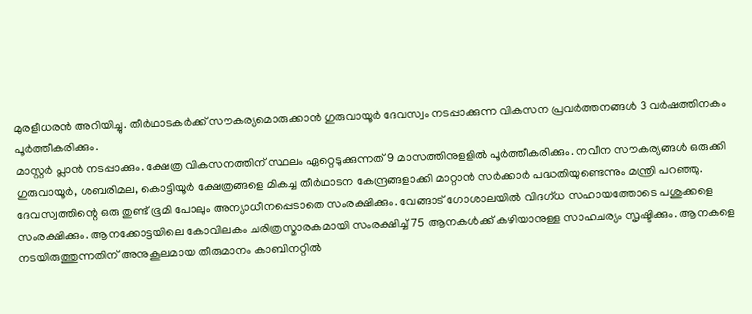മുരളീധരൻ അറിയിച്ചു. തീർഥാടകർക്ക് സൗകര്യമൊരുക്കാൻ ഗുരുവായൂർ ദേവസ്വം നടപ്പാക്കുന്ന വികസന പ്രവർത്തനങ്ങൾ 3 വർഷത്തിനകം പൂർത്തീകരിക്കും.
മാസ്റ്റർ പ്ലാൻ നടപ്പാക്കും. ക്ഷേത്ര വികസനത്തിന് സ്ഥലം ഏറ്റെടുക്കുന്നത് 9 മാസത്തിനുളളിൽ പൂർത്തീകരിക്കും. നവീന സൗകര്യങ്ങൾ ഒരുക്കി ഗുരുവായൂർ, ശബരിമല, കൊട്ടിയൂർ ക്ഷേത്രങ്ങളെ മികച്ച തീർഥാടന കേന്ദ്രങ്ങളാക്കി മാറ്റാൻ സർക്കാർ പദ്ധതിയുണ്ടെന്നും മന്ത്രി പറഞ്ഞു.
ദേവസ്വത്തിന്റെ ഒരു തുണ്ട് ഭൂമി പോലും അന്യാധീനപ്പെടാതെ സംരക്ഷിക്കും. വേങ്ങാട് ഗോശാലയിൽ വിദഗ്ധ സഹായത്തോടെ പശുക്കളെ സംരക്ഷിക്കും. ആനക്കോട്ടയിലെ കോവിലകം ചരിത്രസ്മാരകമായി സംരക്ഷിച്ച് 75 ആനകൾക്ക് കഴിയാനുള്ള സാഹചര്യം സൃഷ്ടിക്കും. ആനകളെ നടയിരുത്തുന്നതിന് അനുകൂലമായ തീരുമാനം കാബിനറ്റിൽ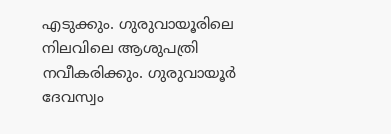എടുക്കും. ഗുരുവായൂരിലെ നിലവിലെ ആശുപത്രി നവീകരിക്കും. ഗുരുവായൂർ ദേവസ്വം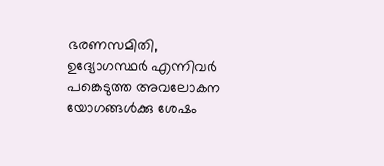ഭരണസമിതി, ഉദ്യോഗസ്ഥർ എന്നിവർ പങ്കെടുത്ത അവലോകന യോഗങ്ങൾക്കു ശേഷം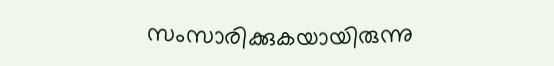സംസാരിക്കുകയായിരുന്നു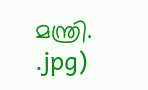മന്ത്രി.
.jpg)